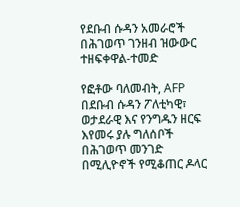የደቡብ ሱዳን አመራሮች በሕገወጥ ገንዘብ ዝውውር ተዘፍቀዋል-ተመድ

የፎቶው ባለመብት, AFP
በደቡብ ሱዳን ፖለቲካዊ፣ ወታደራዊ እና የንግዱን ዘርፍ እየመሩ ያሉ ግለሰቦች በሕገወጥ መንገድ በሚሊዮኖች የሚቆጠር ዶላር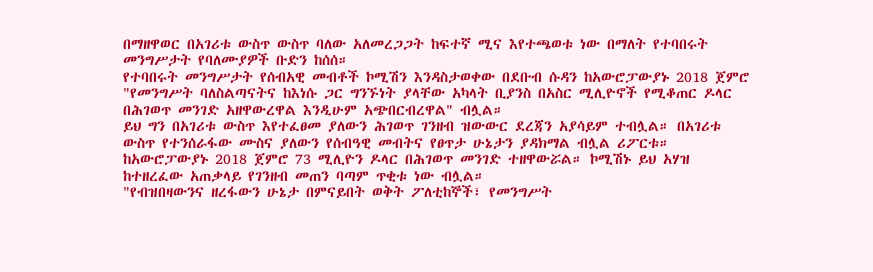በማዘዋወር በአገሪቱ ውስጥ ውስጥ ባለው አለመረጋጋት ከፍተኛ ሚና እየተጫወቱ ነው በማለት የተባበሩት መንግሥታት የባለሙያዎች ቡድን ከሰሰ።
የተባበሩት መንግሥታት የሰብአዊ መብቶች ኮሚሽን እንዳስታወቀው በደቡብ ሱዳን ከአውሮፓውያኑ 2018 ጀምሮ "የመንግሥት ባለስልጣናትና ከእነሱ ጋር ግንኙነት ያላቸው አካላት ቢያንስ በአስር ሚሊዮኖች የሚቆጠር ዶላር በሕገወጥ መንገድ አዘዋውረዋል እንዲሁም አጭበርብረዋል" ብሏል።
ይህ ግን በአገሪቱ ውስጥ እየተፈፀመ ያለውን ሕገወጥ ገንዘብ ዝውውር ደረጃን አያሳይም ተብሏል። በአገሪቱ ውስጥ የተንሰራፋው ሙስና ያለውን የሰብዓዊ መብትና የፀጥታ ሁኔታን ያዳክማል ብሏል ሪፖርቱ።
ከአውሮፓውያኑ 2018 ጀምሮ 73 ሚሊዮን ዶላር በሕገወጥ መንገድ ተዘዋውሯል። ኮሚሽኑ ይህ አሃዝ ከተዘረፈው አጠቃላይ የገንዘብ መጠን ባጣም ጥቂቱ ነው ብሏል።
"የብዝበዛውንና ዘረፋውን ሁኔታ በምናይበት ወቅት ፖለቲከኞች፣ የመንግሥት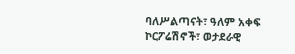ባለሥልጣናት፣ ዓለም አቀፍ ኮርፖሬሽኖች፣ ወታደራዊ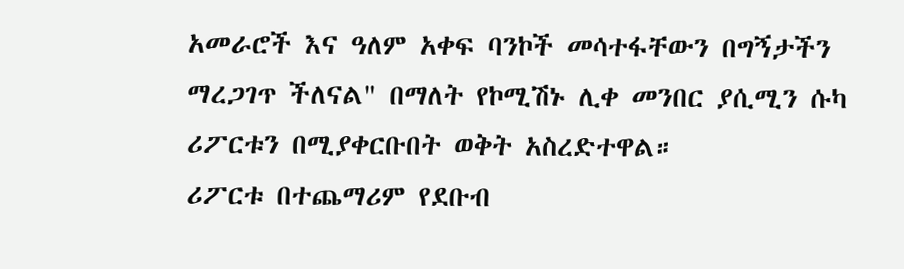አመራሮች እና ዓለም አቀፍ ባንኮች መሳተፋቸውን በግኝታችን ማረጋገጥ ችለናል" በማለት የኮሚሽኑ ሊቀ መንበር ያሲሚን ሱካ ሪፖርቱን በሚያቀርቡበት ወቅት አስረድተዋል።
ሪፖርቱ በተጨማሪም የደቡብ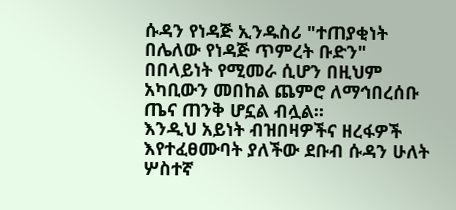ሱዳን የነዳጅ ኢንዱስሪ "ተጠያቂነት በሌለው የነዳጅ ጥምረት ቡድን" በበላይነት የሚመራ ሲሆን በዚህም አካቢውን መበከል ጨምሮ ለማኅበረሰቡ ጤና ጠንቅ ሆኗል ብሏል።
እንዲህ አይነት ብዝበዛዎችና ዘረፋዎች እየተፈፀሙባት ያለችው ደቡብ ሱዳን ሁለት ሦስተኛ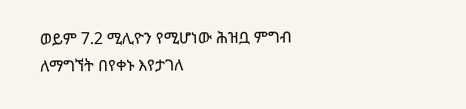ወይም 7.2 ሚሊዮን የሚሆነው ሕዝቧ ምግብ ለማግኘት በየቀኑ እየታገለ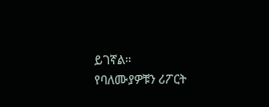ይገኛል።
የባለሙያዎቹን ሪፖርት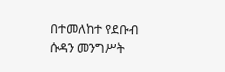በተመለከተ የደቡብ ሱዳን መንግሥት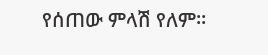የሰጠው ምላሽ የለም።